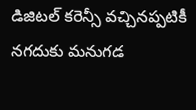డిజిటల్ కరెన్సీ వచ్చినప్పటికీ నగదుకు మనుగడ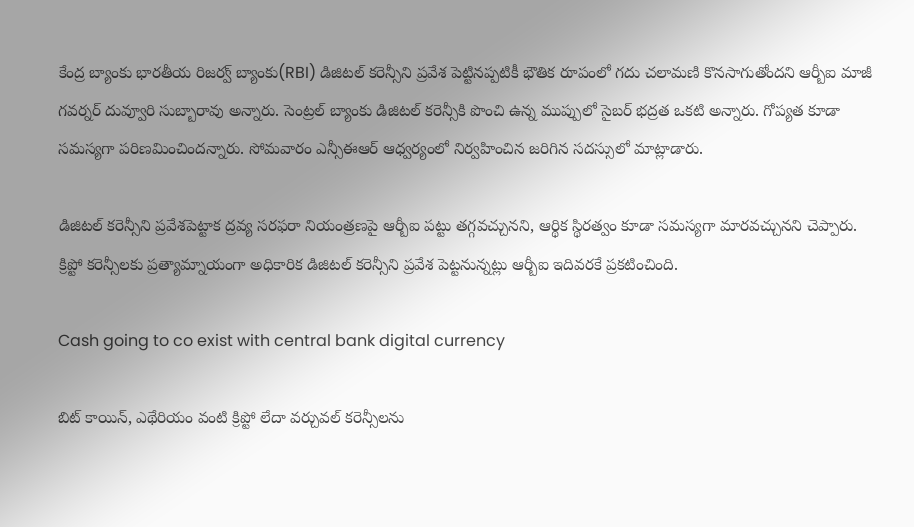కేంద్ర బ్యాంకు భారతీయ రిజర్వ్ బ్యాంకు(RBI) డిజిటల్ కరెన్సీని ప్రవేశ పెట్టినప్పటికీ భౌతిక రూపంలో గదు చలామణి కొనసాగుతోందని ఆర్బీఐ మాజీ గవర్నర్ దువ్వూరి సుబ్బారావు అన్నారు. సెంట్రల్ బ్యాంకు డిజిటల్ కరెన్సీకి పొంచి ఉన్న ముప్పులో సైబర్ భద్రత ఒకటి అన్నారు. గోప్యత కూడా సమస్యగా పరిణమించిందన్నారు. సోమవారం ఎన్సీఈఆర్ ఆధ్వర్యంలో నిర్వహించిన జరిగిన సదస్సులో మాట్లాడారు.

డిజిటల్ కరెన్సీని ప్రవేశపెట్టాక ద్రవ్య సరఫరా నియంత్రణపై ఆర్బీఐ పట్టు తగ్గవచ్చునని, ఆర్థిక స్థిరత్వం కూడా సమస్యగా మారవచ్చునని చెప్పారు. క్రిప్టో కరెన్సీలకు ప్రత్యామ్నాయంగా అధికారిక డిజిటల్ కరెన్సీని ప్రవేశ పెట్టనున్నట్లు ఆర్బీఐ ఇదివరకే ప్రకటించింది.

Cash going to co exist with central bank digital currency

బిట్ కాయిన్, ఎథేరియం వంటి క్రిప్టో లేదా వర్చువల్ కరెన్సీలను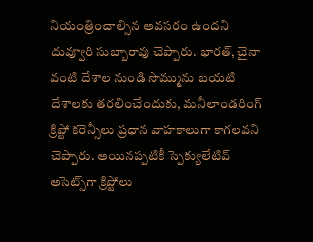నియంత్రించాల్సిన అవసరం ఉందని దువ్వూరి సుబ్బారావు చెప్పారు. భారత్, చైనా వంటి దేశాల నుండి సొమ్మును బయటి దేశాలకు తరలించేందుకు, మనీలాండరింగ్ క్రిప్టో కరెన్సీలు ప్రధాన వాహకాలుగా కాగలవని చెప్పారు. అయినప్పటికీ స్పెక్యులేటివ్ అసెట్స్‌గా క్రిప్టోలు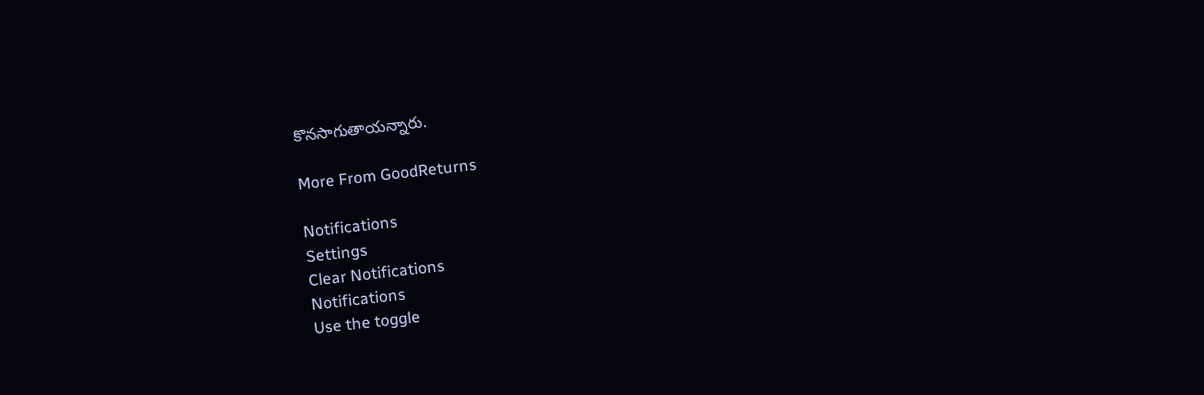కొనసాగుతాయన్నారు.

More From GoodReturns

Notifications
Settings
Clear Notifications
Notifications
Use the toggle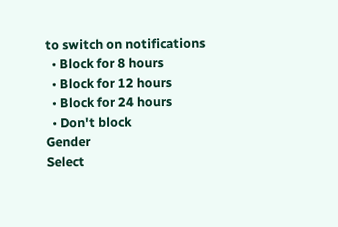to switch on notifications
  • Block for 8 hours
  • Block for 12 hours
  • Block for 24 hours
  • Don't block
Gender
Select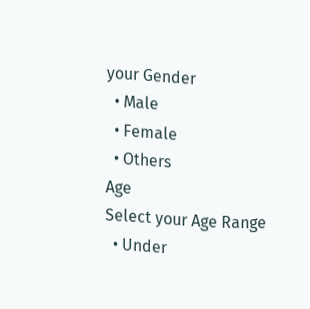your Gender
  • Male
  • Female
  • Others
Age
Select your Age Range
  • Under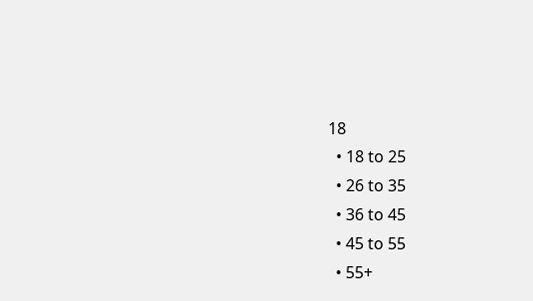18
  • 18 to 25
  • 26 to 35
  • 36 to 45
  • 45 to 55
  • 55+